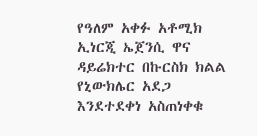የዓለም አቀፉ አቶሚክ ኢነርጂ ኤጀንሲ ዋና ዳይሬክተር በኩርስክ ክልል የኒውክሌር አደጋ እንደተደቀነ አስጠነቀቁ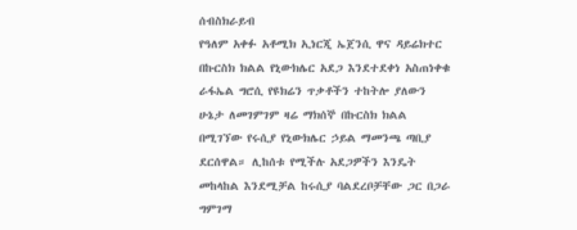ሰብስክራይብ
የዓለም አቀፉ አቶሚክ ኢነርጂ ኤጀንሲ ዋና ዳይሬክተር በኩርስክ ክልል የኒውክሌር አደጋ እንደተደቀነ አስጠነቀቁ ራፋኤል ግሮሲ የዩክሬን ጥቃቶችን ተከትሎ ያለውን ሁኔታ ለመገምገም ዛሬ ማክሰኞ በኩርስክ ክልል በሚገኘው የሩሲያ የኒውክሌር ኃይል ማመንጫ ጣቢያ ደርሰዋል። ሊከሰቱ የሚችሉ አደጋዎችን እንዴት መከላከል እንደሚቻል ከሩሲያ ባልደረቦቻቸው ጋር በጋራ ግምገማ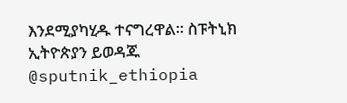እንደሚያካሂዱ ተናግረዋል። ስፑትኒክ ኢትዮጵያን ይወዳጁ @sputnik_ethiopia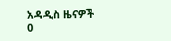አዳዲስ ዜናዎች
0